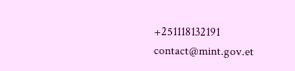+251118132191
contact@mint.gov.et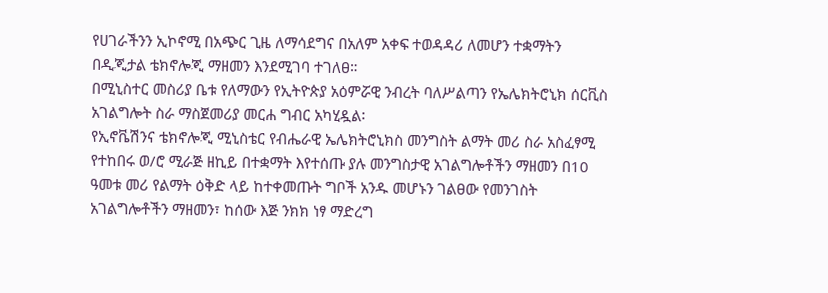የሀገራችንን ኢኮኖሚ በአጭር ጊዜ ለማሳደግና በአለም አቀፍ ተወዳዳሪ ለመሆን ተቋማትን በዲጂታል ቴክኖሎጂ ማዘመን እንደሚገባ ተገለፀ።
በሚኒስተር መስሪያ ቤቱ የለማውን የኢትዮጵያ አዕምሯዊ ንብረት ባለሥልጣን የኤሌክትሮኒክ ሰርቪስ አገልግሎት ስራ ማስጀመሪያ መርሐ ግብር አካሂዷል፡
የኢኖቬሽንና ቴክኖሎጂ ሚኒስቴር የብሔራዊ ኤሌክትሮኒክስ መንግስት ልማት መሪ ስራ አስፈፃሚ የተከበሩ ወ/ሮ ሚራጅ ዘኪይ በተቋማት እየተሰጡ ያሉ መንግስታዊ አገልግሎቶችን ማዘመን በ10 ዓመቱ መሪ የልማት ዕቅድ ላይ ከተቀመጡት ግቦች አንዱ መሆኑን ገልፀው የመንገስት አገልግሎቶችን ማዘመን፣ ከሰው እጅ ንክክ ነፃ ማድረግ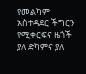የመልካም አስተዳደር ችግርን የሚቀርፍና ዜጎች ያለ ድካምና ያለ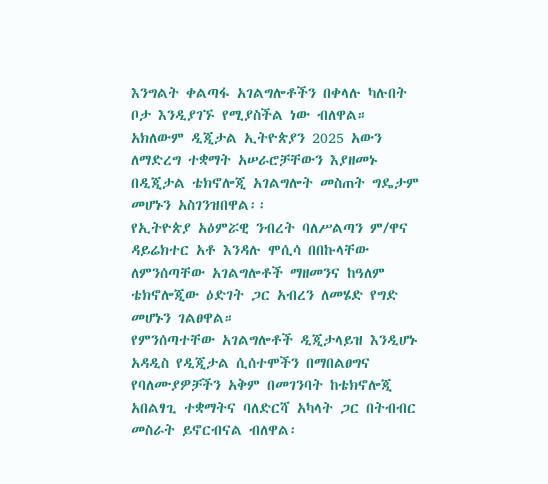እንግልት ቀልጣፋ አገልግሎቶችን በቀላሉ ካሉበት ቦታ እንዲያገኙ የሚያስችል ነው ብለዋል።
አክለውም ዲጂታል ኢትዮጵያን 2025 አውን ለማድረግ ተቋማት አሠራሮቻቸውን እያዘመኑ በዲጂታል ቴክኖሎጂ አገልግሎት መስጠት ግዴታም መሆኑን አስገንዝበዋል፡፡
የኢትዮጵያ አዕምሯዊ ንብረት ባለሥልጣን ም/ዋና ዳይሬክተር አቶ እንዳሉ ሞሲሳ በበኩላቸው ለምንሰጣቸው አገልግሎቶች ማዘመንና ከዓለም ቴክኖሎጂው ዕድገት ጋር አብረን ለመሄድ የግድ መሆኑን ገልፀዋል።
የምንሰጣተቸው አገልግሎቶች ዲጂታላይዝ እንዲሆኑ አዳዲስ የዲጂታል ሲሰተሞችን በማበልፀግና የባለሙያዎቻችን አቅም በመገንባት ከቴክኖሎጂ አበልፃጊ ተቋማትና ባለድርሻ አካላት ጋር በትብብር መስራት ይኖርብናል ብለዋል፡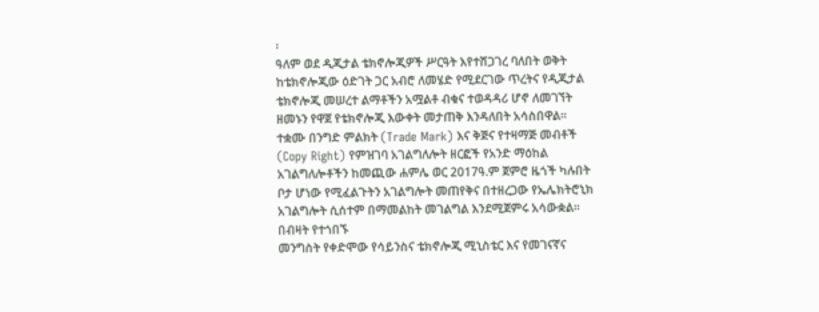፡
ዓለም ወደ ዲጂታል ቴክኖሎጂዎች ሥርዓት እየተሸጋገረ ባለበት ወቅት ከቴክኖሎጂው ዕድገት ጋር አብሮ ለመሄድ የሚደርገው ጥረትና የዲጂታል ቴክኖሎጂ መሠረተ ልማቶችን አሟልቶ ብቁና ተወዳዳሪ ሆኖ ለመገኘት ዘመኑን የዋጀ የቴክኖሎጂ እውቀት መታጠቅ እንዳለበት አሳስበዋል።
ተቋሙ በንግድ ምልክት (Trade Mark) እና ቅጅና የተዛማጅ መብቶች (Copy Right) የምዝገባ አገልግለሎት ዘርፎች የአንድ ማዕከል አገልግለሎቶችን ከመጪው ሐምሌ ወር 2017ዓ.ም ጀምሮ ዜጎች ካሉበት ቦታ ሆነው የሚፈልጉትን አገልግሎት መጠየቅና በተዘረጋው የኤሌክትሮኒክ አገልግሎት ሲሰተም በማመልከት መገልግል እንደሚጀምሩ አሳውቋል፡፡
በብዛት የተጎበኙ
መንግስት የቀድሞው የሳይንስና ቴክኖሎጂ ሚኒስቴር እና የመገናኛና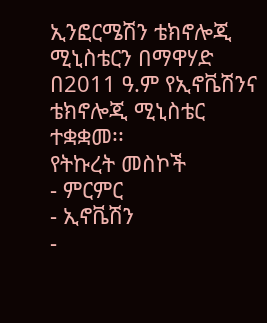ኢንፎርሜሽን ቴክኖሎጂ ሚኒስቴርን በማዋሃድ በ2011 ዓ.ም የኢኖቬሽንና ቴክኖሎጂ ሚኒስቴር ተቋቋመ፡፡
የትኩረት መስኮች
- ምርምር
- ኢኖቬሽን
-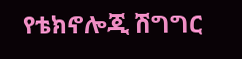የቴክኖሎጂ ሽግግር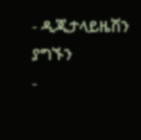- ዲጂታላይዜሽን
ያግኙን
-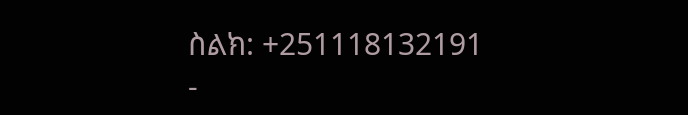ስልክ: +251118132191
-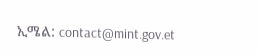ኢሜል: contact@mint.gov.et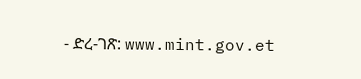- ድረ-ገጽ: www.mint.gov.et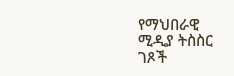የማህበራዊ ሚዲያ ትስስር ገጾች